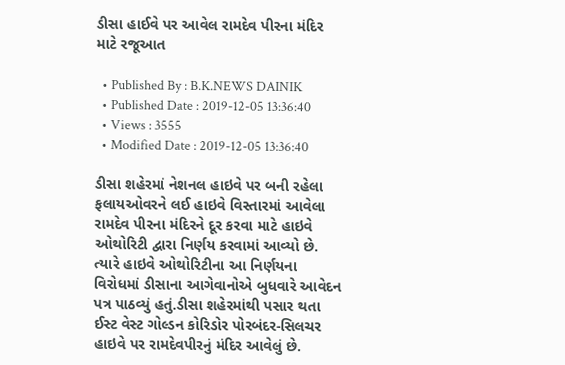ડીસા હાઈવે પર આવેલ રામદેવ પીરના મંદિર માટે રજૂઆત

  • Published By : B.K.NEWS DAINIK
  • Published Date : 2019-12-05 13:36:40
  • Views : 3555
  • Modified Date : 2019-12-05 13:36:40

ડીસા શહેરમાં નેશનલ હાઇવે પર બની રહેલા ફલાયઓવરને લઈ હાઇવે વિસ્તારમાં આવેલા રામદેવ પીરના મંદિરને દૂર કરવા માટે હાઇવે ઓથોરિટી દ્વારા નિર્ણય કરવામાં આવ્યો છે. ત્યારે હાઇવે ઓથોરિટીના આ નિર્ણયના વિરોધમાં ડીસાના આગેવાનોએ બુધવારે આવેદન પત્ર પાઠવ્યું હતું.ડીસા શહેરમાંથી પસાર થતા ઈસ્ટ વેસ્ટ ગોલ્ડન કોરિડોર પોરબંદર-સિલચર હાઇવે પર રામદેવપીરનું મંદિર આવેલું છે.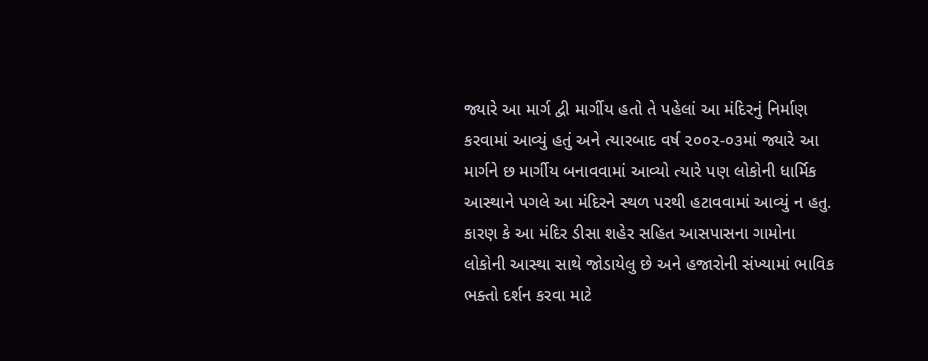જ્યારે આ માર્ગ દ્વી માર્ગીય હતો તે પહેલાં આ મંદિરનું નિર્માણ કરવામાં આવ્યું હતું અને ત્યારબાદ વર્ષ ૨૦૦૨-૦૩માં જ્યારે આ માર્ગને છ માર્ગીય બનાવવામાં આવ્યો ત્યારે પણ લોકોની ધાર્મિક આસ્થાને પગલે આ મંદિરને સ્થળ પરથી હટાવવામાં આવ્યું ન હતુ. કારણ કે આ મંદિર ડીસા શહેર સહિત આસપાસના ગામોના લોકોની આસ્થા સાથે જોડાયેલુ છે અને હજારોની સંખ્યામાં ભાવિક ભક્તો દર્શન કરવા માટે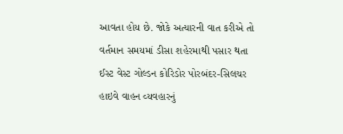આવતા હોય છે. જોકે અત્યારની વાત કરીએ તો વર્તમાન સમયમાં ડીસા શહેરમાથી પસાર થતા ઈસ્ટ વેસ્ટ ગોલ્ડન કોરિડોર પોરબંદર-સિલચર હાઇવે વાહન વ્યવહારનું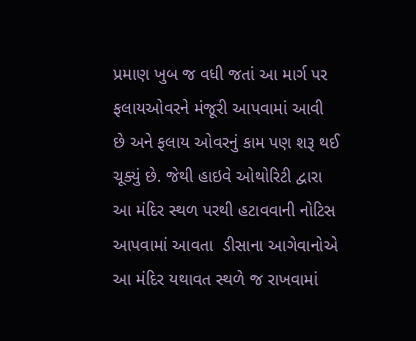પ્રમાણ ખુબ જ વધી જતાં આ માર્ગ પર ફલાયઓવરને મંજૂરી આપવામાં આવી છે અને ફલાય ઓવરનું કામ પણ શરૂ થઈ ચૂક્યું છે. જેથી હાઇવે ઓથોરિટી દ્વારા આ મંદિર સ્થળ પરથી હટાવવાની નોટિસ આપવામાં આવતા  ડીસાના આગેવાનોએ આ મંદિર યથાવત સ્થળે જ રાખવામાં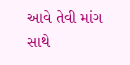આવે તેવી માંગ સાથે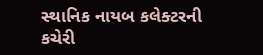સ્થાનિક નાયબ કલેક્ટરની કચેરી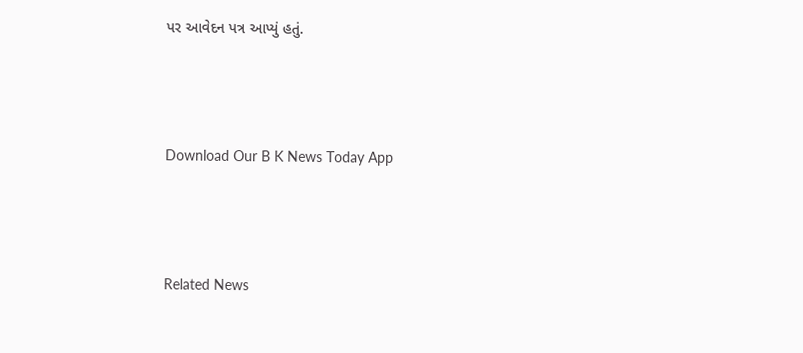પર આવેદન પત્ર આપ્યું હતું.



Download Our B K News Today App



Related News